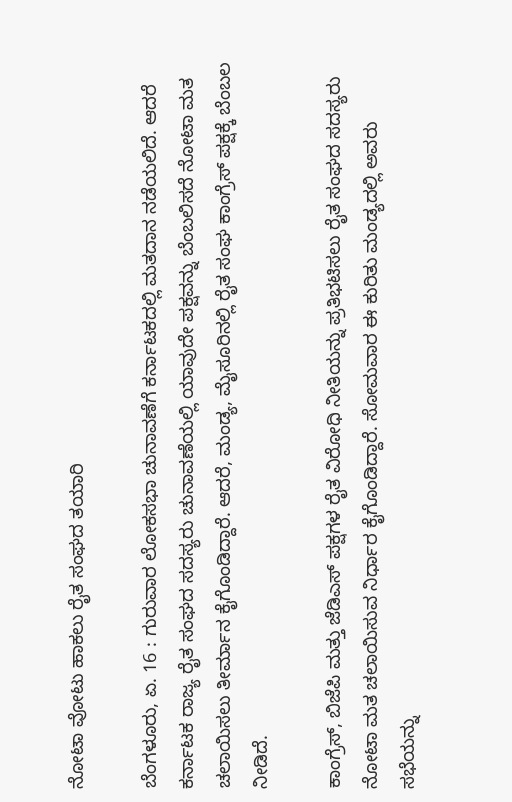ನೋಟಾ ವೋಟು ಹಾಕಲು ರೈತ ಸಂಘದ ತಯಾರಿ

ಬೆಂಗಳೂರು, ಏ. 16 : ಗುರುವಾರ ಲೋಕಸಭಾ ಚುನಾವಣೆಗೆ ಕರ್ನಾಟಕದಲ್ಲಿ ಮತದಾನ ನಡೆಯಲಿದೆ. ಆದರೆ ಕರ್ನಾಟಕ ರಾಜ್ಯ ರೈತ ಸಂಘದ ಸದಸ್ಯರು ಚುನಾವಣೆಯಲ್ಲಿ ಯಾವುದೇ ಪಕ್ಷವನ್ನು ಬೆಂಬಲಿಸದೆ ನೋಟಾ ಮತ ಚಲಾಯಿಸಲು ತೀರ್ಮಾನ ಕೈಗೊಂಡಿದ್ದಾರೆ. ಆದರೆ, ಮಂಡ್ಯ, ಮೈಸೂರಿನಲ್ಲಿ ರೈತ ಸಂಘ ಕಾಂಗ್ರೆಸ್ ಪಕ್ಷಕ್ಕೆ ಬೆಂಬಲ ನೀಡಿದೆ.

ಕಾಂಗ್ರೆಸ್, ಬಿಜೆಪಿ ಮತ್ತು ಜೆಡಿಎಸ್ ಪಕ್ಷಗಳ ರೈತ ವಿರೋಧಿ ನೀತಿಯನ್ನು ಪ್ರತಿಭಟಿಸಲು ರೈತ ಸಂಘದ ಸದಸ್ಯರು ನೋಟಾ ಮತ ಚಲಾಯಿಸುವ ನಿರ್ಧಾರ ಕೈಗೊಂಡಿದ್ದಾರೆ. ಸೋಮವಾರ ಈ ಕುರಿತು ಮಂಡ್ಯದಲ್ಲಿ ಅವರು ಸಭೆಯನ್ನು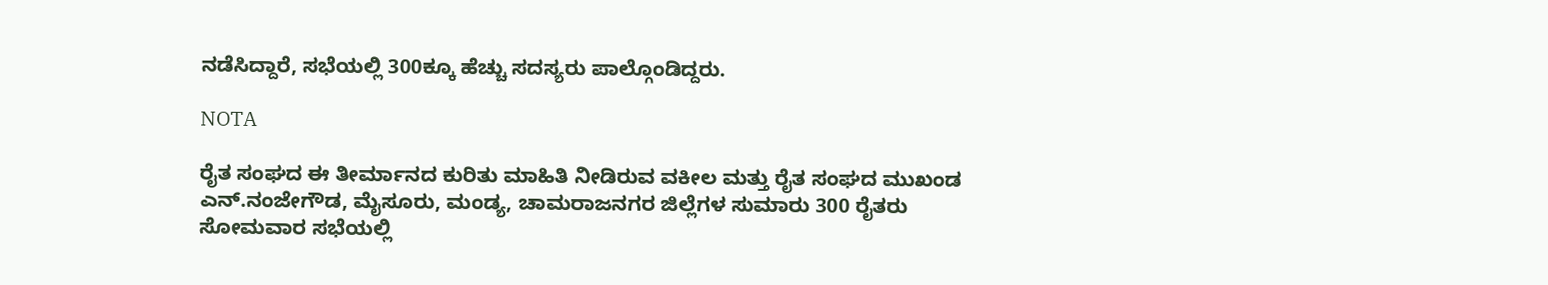ನಡೆಸಿದ್ದಾರೆ, ಸಭೆಯಲ್ಲಿ 300ಕ್ಕೂ ಹೆಚ್ಚು ಸದಸ್ಯರು ಪಾಲ್ಗೊಂಡಿದ್ದರು.

NOTA

ರೈತ ಸಂಘದ ಈ ತೀರ್ಮಾನದ ಕುರಿತು ಮಾಹಿತಿ ನೀಡಿರುವ ವಕೀಲ ಮತ್ತು ರೈತ ಸಂಘದ ಮುಖಂಡ ಎನ್.ನಂಜೇಗೌಡ, ಮೈಸೂರು, ಮಂಡ್ಯ, ಚಾಮರಾಜನಗರ ಜಿಲ್ಲೆಗಳ ಸುಮಾರು 300 ರೈತರು ಸೋಮವಾರ ಸಭೆಯಲ್ಲಿ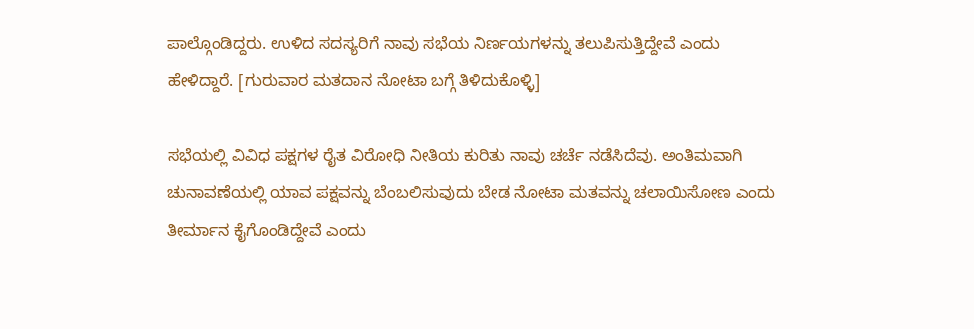ಪಾಲ್ಗೊಂಡಿದ್ದರು. ಉಳಿದ ಸದಸ್ಯರಿಗೆ ನಾವು ಸಭೆಯ ನಿರ್ಣಯಗಳನ್ನು ತಲುಪಿಸುತ್ತಿದ್ದೇವೆ ಎಂದು ಹೇಳಿದ್ದಾರೆ. [ಗುರುವಾರ ಮತದಾನ ನೋಟಾ ಬಗ್ಗೆ ತಿಳಿದುಕೊಳ್ಳಿ]

ಸಭೆಯಲ್ಲಿ ವಿವಿಧ ಪಕ್ಷಗಳ ರೈತ ವಿರೋಧಿ ನೀತಿಯ ಕುರಿತು ನಾವು ಚರ್ಚೆ ನಡೆಸಿದೆವು. ಅಂತಿಮವಾಗಿ ಚುನಾವಣೆಯಲ್ಲಿ ಯಾವ ಪಕ್ಷವನ್ನು ಬೆಂಬಲಿಸುವುದು ಬೇಡ ನೋಟಾ ಮತವನ್ನು ಚಲಾಯಿಸೋಣ ಎಂದು ತೀರ್ಮಾನ ಕೈಗೊಂಡಿದ್ದೇವೆ ಎಂದು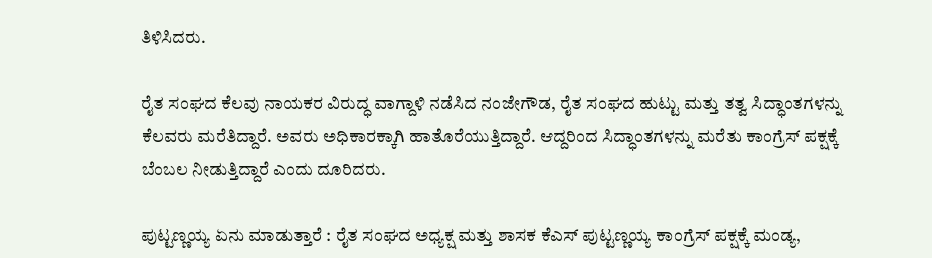ತಿಳಿಸಿದರು.

ರೈತ ಸಂಘದ ಕೆಲವು ನಾಯಕರ ವಿರುದ್ಧ ವಾಗ್ದಾಳಿ ನಡೆಸಿದ ನಂಜೇಗೌಡ, ರೈತ ಸಂಘದ ಹುಟ್ಟು ಮತ್ತು ತತ್ವ ಸಿದ್ಧಾಂತಗಳನ್ನು ಕೆಲವರು ಮರೆತಿದ್ದಾರೆ. ಅವರು ಅಧಿಕಾರಕ್ಕಾಗಿ ಹಾತೊರೆಯುತ್ತಿದ್ದಾರೆ. ಆದ್ದರಿಂದ ಸಿದ್ಧಾಂತಗಳನ್ನು ಮರೆತು ಕಾಂಗ್ರೆಸ್ ಪಕ್ಷಕ್ಕೆ ಬೆಂಬಲ ನೀಡುತ್ತಿದ್ದಾರೆ ಎಂದು ದೂರಿದರು.

ಪುಟ್ಟಣ್ಣಯ್ಯ ಏನು ಮಾಡುತ್ತಾರೆ : ರೈತ ಸಂಘದ ಅಧ್ಯಕ್ಷ ಮತ್ತು ಶಾಸಕ ಕೆಎಸ್ ಪುಟ್ಟಣ್ಣಯ್ಯ ಕಾಂಗ್ರೆಸ್ ಪಕ್ಷಕ್ಕೆ ಮಂಡ್ಯ,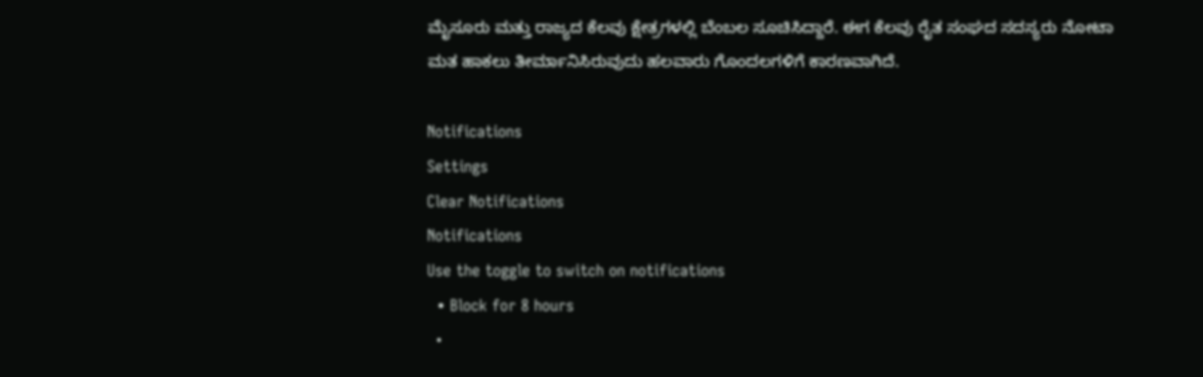ಮೈಸೂರು ಮತ್ತು ರಾಜ್ಯದ ಕೆಲವು ಕ್ಷೇತ್ರಗಳಲ್ಲಿ ಬೆಂಬಲ ಸೂಚಿಸಿದ್ದಾರೆ. ಈಗ ಕೆಲವು ರೈತ ಸಂಘದ ಸದಸ್ಯರು ನೋಟಾ ಮತ ಹಾಕಲು ತೀರ್ಮಾನಿಸಿರುವುದು ಹಲವಾರು ಗೊಂದಲಗಳಿಗೆ ಕಾರಣವಾಗಿದೆ.

Notifications
Settings
Clear Notifications
Notifications
Use the toggle to switch on notifications
  • Block for 8 hours
  •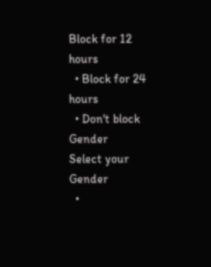Block for 12 hours
  • Block for 24 hours
  • Don't block
Gender
Select your Gender
  •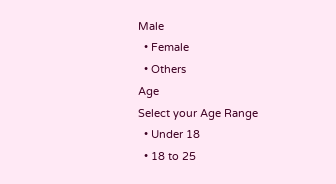Male
  • Female
  • Others
Age
Select your Age Range
  • Under 18
  • 18 to 25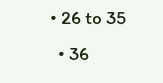• 26 to 35
  • 36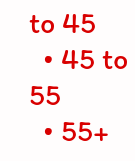to 45
  • 45 to 55
  • 55+